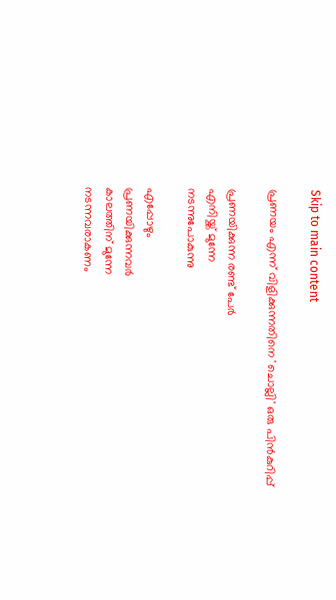Skip to main content

പ്രണയം എന്ന് വിളിക്കുന്നതിനെ 'ചൊല്ലി' ഒരു പിൻകുറിപ്പ്

പ്രണയിക്കുന്ന രണ്ട് പേർ
എനിയ്ക്ക് മുന്നേ
നടന്നുപോകുന്നു

എപ്പോഴും
പ്രണയിക്കുന്നവർ
കാലത്തിന് മുന്നേ
നടന്നവരാകണം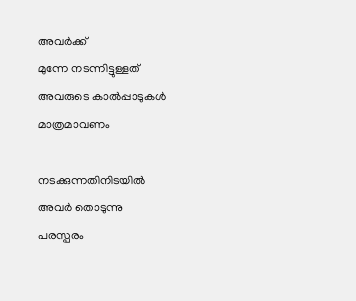അവർക്ക്
മുന്നേ നടന്നിട്ടുള്ളത്
അവരുടെ കാൽപ്പാടുകൾ
മാത്രമാവണം

നടക്കുന്നതിനിടയിൽ
അവർ തൊടുന്നു
പരസ്പരം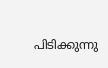പിടിക്കുന്നു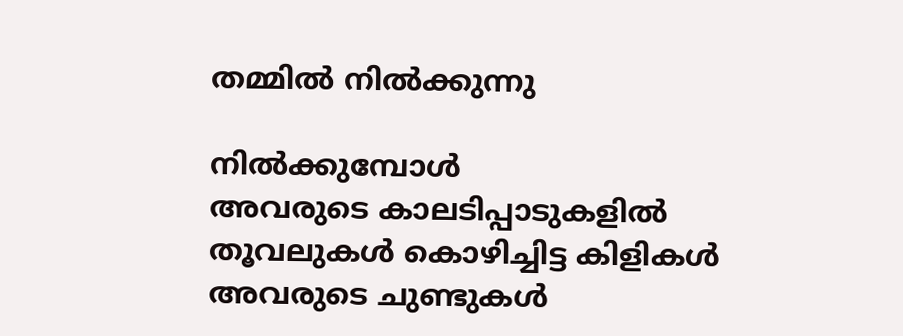തമ്മിൽ നിൽക്കുന്നു

നിൽക്കുമ്പോൾ
അവരുടെ കാലടിപ്പാടുകളിൽ
തൂവലുകൾ കൊഴിച്ചിട്ട കിളികൾ
അവരുടെ ചുണ്ടുകൾ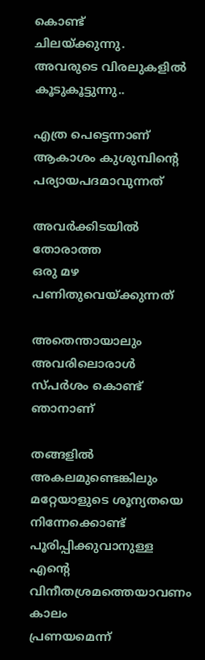കൊണ്ട്
ചിലയ്ക്കുന്നു.
അവരുടെ വിരലുകളിൽ
കൂടുകൂട്ടുന്നു..

എത്ര പെട്ടെന്നാണ്
ആകാശം കുശുമ്പിന്റെ
പര്യായപദമാവുന്നത്

അവർക്കിടയിൽ
തോരാത്ത
ഒരു മഴ
പണിതുവെയ്ക്കുന്നത്

അതെന്തായാലും
അവരിലൊരാൾ
സ്പർശം കൊണ്ട് ഞാനാണ്

തങ്ങളിൽ അകലമുണ്ടെങ്കിലും
മറ്റേയാളുടെ ശൂന്യതയെ
നിന്നേക്കൊണ്ട്
പൂരിപ്പിക്കുവാനുള്ള
എന്റെ വിനീതശ്രമത്തെയാവണം
കാലം
പ്രണയമെന്ന്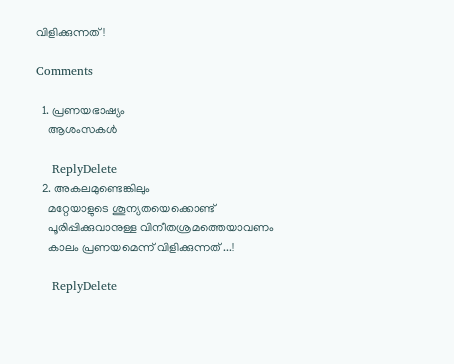വിളിക്കുന്നത്!

Comments

  1. പ്രണയഭാഷ്യം
    ആശംസകള്‍

    ReplyDelete
  2. അകലമുണ്ടെങ്കിലും
    മറ്റേയാളുടെ ശൂന്യതയെക്കൊണ്ട്
    പൂരിപ്പിക്കുവാനുള്ള വിനീതശ്രമത്തെയാവണം
    കാലം പ്രണയമെന്ന് വിളിക്കുന്നത് ...!

    ReplyDelete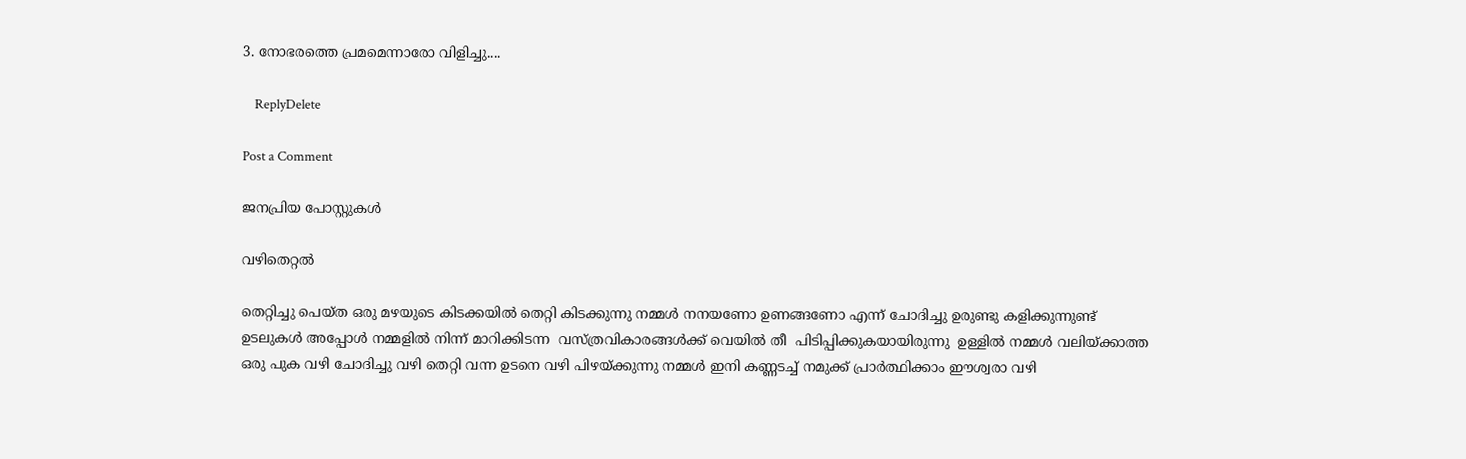3. നോഭരത്തെ പ്രമമെന്നാരോ വിളിച്ചു....

    ReplyDelete

Post a Comment

ജനപ്രിയ പോസ്റ്റുകൾ

വഴിതെറ്റൽ

തെറ്റിച്ചു പെയ്ത ഒരു മഴയുടെ കിടക്കയിൽ തെറ്റി കിടക്കുന്നു നമ്മൾ നനയണോ ഉണങ്ങണോ എന്ന് ചോദിച്ചു ഉരുണ്ടു കളിക്കുന്നുണ്ട്  ഉടലുകൾ അപ്പോൾ നമ്മളിൽ നിന്ന് മാറിക്കിടന്ന  വസ്ത്രവികാരങ്ങൾക്ക് വെയിൽ തീ  പിടിപ്പിക്കുകയായിരുന്നു  ഉള്ളിൽ നമ്മൾ വലിയ്ക്കാത്ത ഒരു പുക വഴി ചോദിച്ചു വഴി തെറ്റി വന്ന ഉടനെ വഴി പിഴയ്ക്കുന്നു നമ്മൾ ഇനി കണ്ണടച്ച് നമുക്ക് പ്രാർത്ഥിക്കാം ഈശ്വരാ വഴി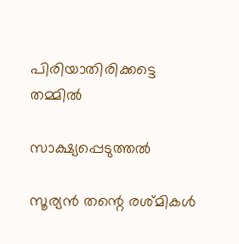പിരിയാതിരിക്കട്ടെ  തമ്മിൽ

സാക്ഷ്യപ്പെടുത്തൽ

സൂര്യൻ തന്റെ രശ്മികൾ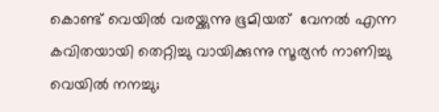കൊണ്ട് വെയിൽ വരയ്ക്കുന്നു ഭൂമിയത്  വേനൽ എന്ന കവിതയായി തെറ്റിച്ചു വായിക്കുന്നു സൂര്യൻ നാണിച്ചു വെയിൽ നനച്ചു;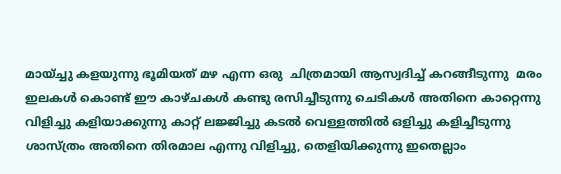മായ്ച്ചു കളയുന്നു ഭൂമിയത് മഴ എന്ന ഒരു  ചിത്രമായി ആസ്വദിച്ച് കറങ്ങീടുന്നു  മരം ഇലകൾ കൊണ്ട് ഈ കാഴ്ചകൾ കണ്ടു രസിച്ചീടുന്നു ചെടികൾ അതിനെ കാറ്റെന്നു വിളിച്ചു കളിയാക്കുന്നു കാറ്റ് ലജ്ജിച്ചു കടൽ വെള്ളത്തിൽ ഒളിച്ചു കളിച്ചീടുന്നു  ശാസ്ത്രം അതിനെ തിരമാല എന്നു വിളിച്ചു, തെളിയിക്കുന്നു ഇതെല്ലാം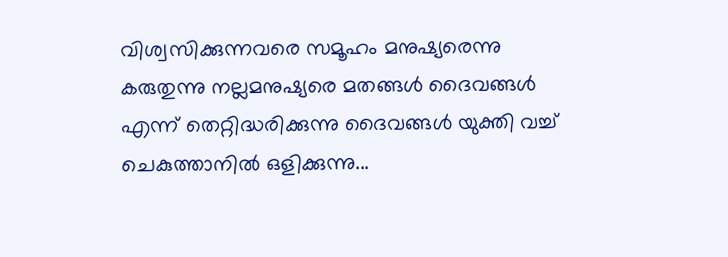വിശ്വസിക്കുന്നവരെ സമൂഹം മനുഷ്യരെന്നു കരുതുന്നു നല്ലമനുഷ്യരെ മതങ്ങൾ ദൈവങ്ങൾ എന്ന് തെറ്റിദ്ധരിക്കുന്നു ദൈവങ്ങൾ യുക്തി വച്ച് ചെകുത്താനിൽ ഒളിക്കുന്നു...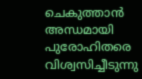ചെകുത്താൻ  അന്ധമായി പുരോഹിതരെ വിശ്വസിച്ചീടുന്നു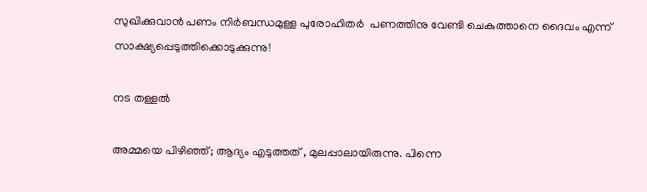സുഖിക്കുവാൻ പണം നിർബന്ധമുള്ള പുരോഹിതർ  പണത്തിനു വേണ്ടി ചെകുത്താനെ ദൈവം എന്ന് സാക്ഷ്യപ്പെടുത്തിക്കൊടുക്കുന്നു!

നട തള്ളൽ

അമ്മയെ പിഴിഞ്ഞ്; ആദ്യം എടുത്തത്‌ , മുലപ്പാലായിരുന്നു. പിന്നെ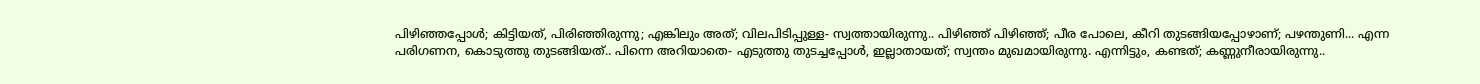പിഴിഞ്ഞപ്പോൾ; കിട്ടിയത്, പിരിഞ്ഞിരുന്നു; എങ്കിലും അത്; വിലപിടിപ്പുള്ള- സ്വത്തായിരുന്നു.. പിഴിഞ്ഞ് പിഴിഞ്ഞ്; പീര പോലെ, കീറി തുടങ്ങിയപ്പോഴാണ്; പഴന്തുണി... എന്ന പരിഗണന, കൊടുത്തു തുടങ്ങിയത്.. പിന്നെ അറിയാതെ- എടുത്തു തുടച്ചപ്പോൾ, ഇല്ലാതായത്; സ്വന്തം മുഖമായിരുന്നു. എന്നിട്ടും, കണ്ടത്; കണ്ണുനീരായിരുന്നു..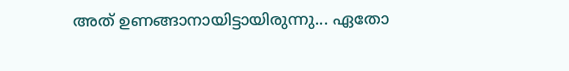അത് ഉണങ്ങാനായിട്ടായിരുന്നു... ഏതോ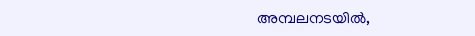അമ്പലനടയിൽ,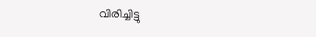വിരിച്ചിട്ടു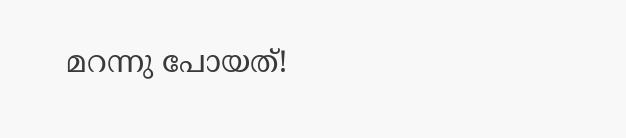മറന്നു പോയത്!